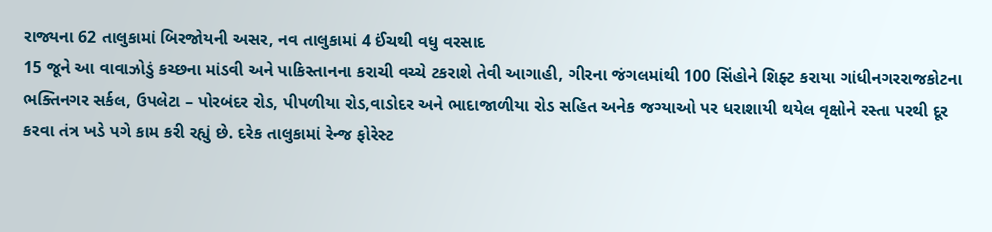રાજ્યના 62 તાલુકામાં બિરજોયની અસર, નવ તાલુકામાં 4 ઈંચથી વધુ વરસાદ
15 જૂને આ વાવાઝોડું કચ્છના માંડવી અને પાકિસ્તાનના કરાચી વચ્ચે ટકરાશે તેવી આગાહી, ગીરના જંગલમાંથી 100 સિંહોને શિફ્ટ કરાયા ગાંધીનગરરાજકોટના ભક્તિનગર સર્કલ, ઉપલેટા – પોરબંદર રોડ, પીપળીયા રોડ,વાડોદર અને ભાદાજાળીયા રોડ સહિત અનેક જગ્યાઓ પર ધરાશાયી થયેલ વૃક્ષોને રસ્તા પરથી દૂર કરવા તંત્ર ખડે પગે કામ કરી રહ્યું છે. દરેક તાલુકામાં રેન્જ ફોરેસ્ટ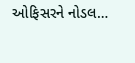ઓફિસરને નોડલ…